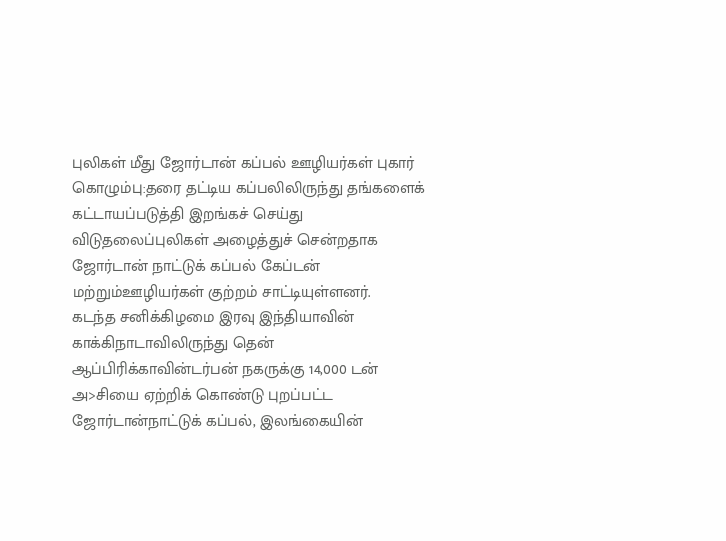புலிகள் மீது ஜோர்டான் கப்பல் ஊழியர்கள் புகார்
கொழும்பு:தரை தட்டிய கப்பலிலிருந்து தங்களைக் கட்டாயப்படுத்தி இறங்கச் செய்து விடுதலைப்புலிகள் அழைத்துச் சென்றதாக ஜோர்டான் நாட்டுக் கப்பல் கேப்டன் மற்றும்ஊழியர்கள் குற்றம் சாட்டியுள்ளனர்.
கடந்த சனிக்கிழமை இரவு இந்தியாவின் காக்கிநாடாவிலிருந்து தென் ஆப்பிரிக்காவின்டர்பன் நகருக்கு 14,000 டன் அ>சியை ஏற்றிக் கொண்டு புறப்பட்ட ஜோர்டான்நாட்டுக் கப்பல், இலங்கையின்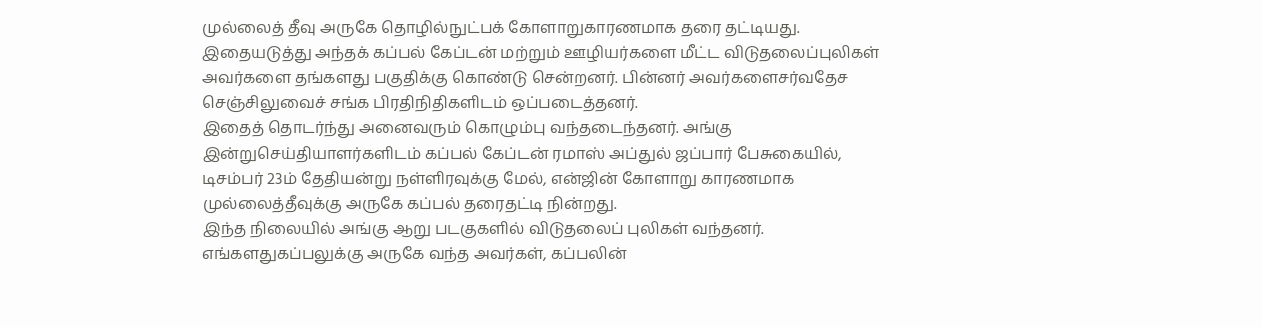முல்லைத் தீவு அருகே தொழில்நுட்பக் கோளாறுகாரணமாக தரை தட்டியது.
இதையடுத்து அந்தக் கப்பல் கேப்டன் மற்றும் ஊழியர்களை மீட்ட விடுதலைப்புலிகள் அவர்களை தங்களது பகுதிக்கு கொண்டு சென்றனர். பின்னர் அவர்களைசர்வதேச செஞ்சிலுவைச் சங்க பிரதிநிதிகளிடம் ஒப்படைத்தனர்.
இதைத் தொடர்ந்து அனைவரும் கொழும்பு வந்தடைந்தனர். அங்கு இன்றுசெய்தியாளர்களிடம் கப்பல் கேப்டன் ரமாஸ் அப்துல் ஜப்பார் பேசுகையில்,
டிசம்பர் 23ம் தேதியன்று நள்ளிரவுக்கு மேல், என்ஜின் கோளாறு காரணமாக முல்லைத்தீவுக்கு அருகே கப்பல் தரைதட்டி நின்றது.
இந்த நிலையில் அங்கு ஆறு படகுகளில் விடுதலைப் புலிகள் வந்தனர். எங்களதுகப்பலுக்கு அருகே வந்த அவர்கள், கப்பலின்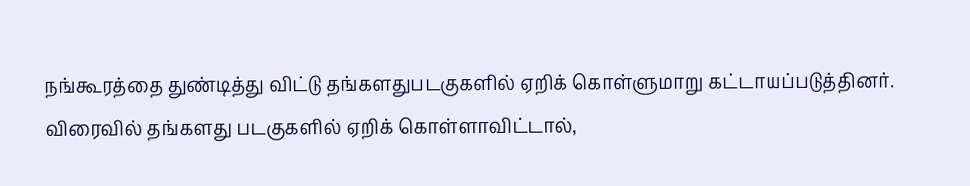நங்கூரத்தை துண்டித்து விட்டு தங்களதுபடகுகளில் ஏறிக் கொள்ளுமாறு கட்டாயப்படுத்தினர்.
விரைவில் தங்களது படகுகளில் ஏறிக் கொள்ளாவிட்டால்,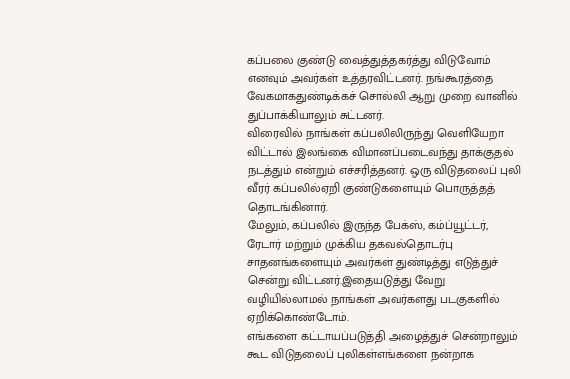கப்பலை குண்டு வைத்துத்தகர்த்து விடுவோம் எனவும் அவர்கள் உத்தரவிட்டனர். நங்கூரத்தை வேகமாகதுண்டிக்கச் சொல்லி ஆறு முறை வானில் துப்பாக்கியாலும் சுட்டனர்.
விரைவில் நாங்கள் கப்பலிலிருந்து வெளியேறா விட்டால் இலங்கை விமானப்படைவந்து தாக்குதல் நடத்தும் என்றும் எச்சரித்தனர். ஒரு விடுதலைப் புலி வீரர் கப்பலில்ஏறி குண்டுகளையும் பொருத்தத் தொடங்கினார்.
மேலும், கப்பலில் இருந்த பேக்ஸ், கம்ப்யூட்டர், ரேடார் மற்றும் முக்கிய தகவல்தொடர்பு சாதனங்களையும் அவர்கள் துண்டித்து எடுத்துச் சென்று விட்டனர்.இதையடுத்து வேறு வழியில்லாமல் நாங்கள் அவர்களது படகுகளில் ஏறிக்கொண்டோம்.
எங்களை கட்டாயப்படுத்தி அழைத்துச் சென்றாலும் கூட விடுதலைப் புலிகள்எங்களை நன்றாக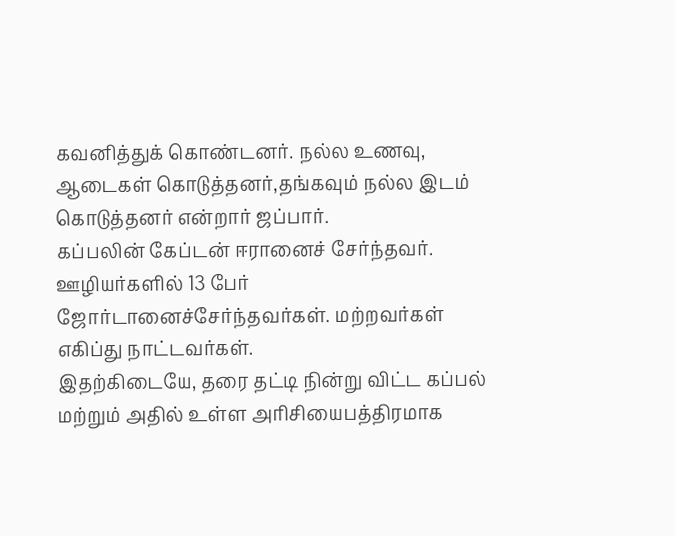கவனித்துக் கொண்டனர். நல்ல உணவு, ஆடைகள் கொடுத்தனர்,தங்கவும் நல்ல இடம் கொடுத்தனர் என்றார் ஜப்பார்.
கப்பலின் கேப்டன் ஈரானைச் சேர்ந்தவர். ஊழியர்களில் 13 பேர் ஜோர்டானைச்சேர்ந்தவர்கள். மற்றவர்கள் எகிப்து நாட்டவர்கள்.
இதற்கிடையே, தரை தட்டி நின்று விட்ட கப்பல் மற்றும் அதில் உள்ள அரிசியைபத்திரமாக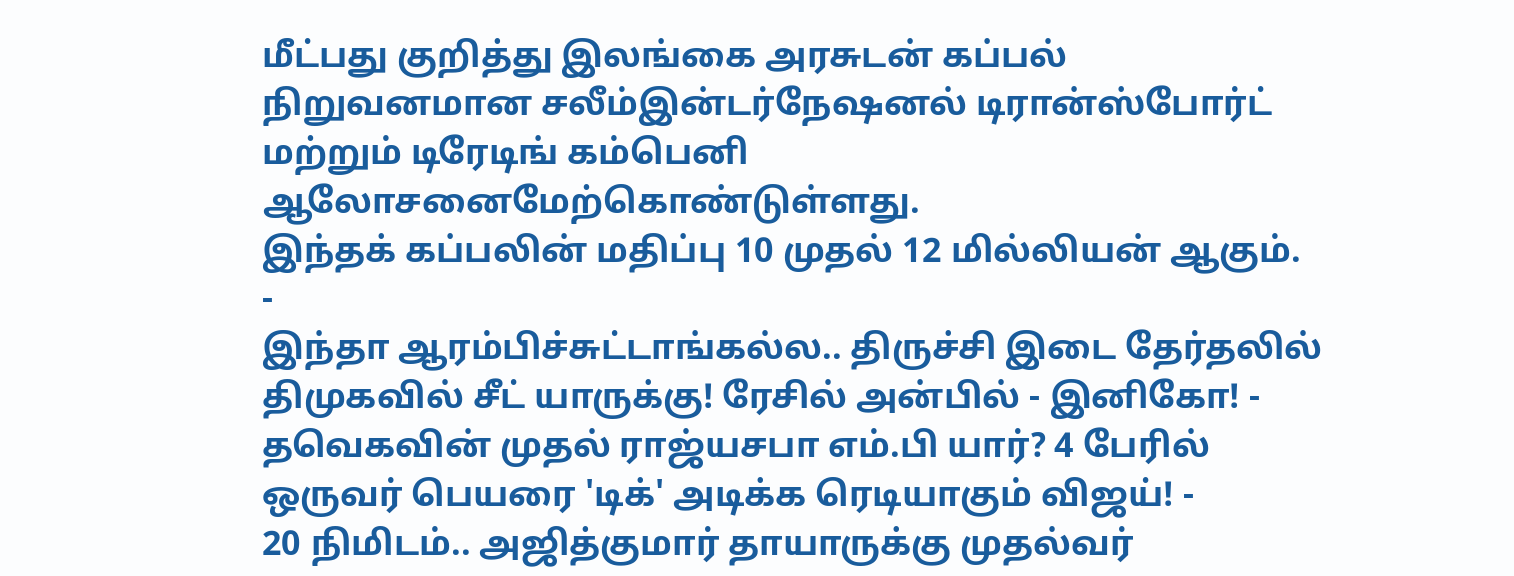மீட்பது குறித்து இலங்கை அரசுடன் கப்பல் நிறுவனமான சலீம்இன்டர்நேஷனல் டிரான்ஸ்போர்ட் மற்றும் டிரேடிங் கம்பெனி ஆலோசனைமேற்கொண்டுள்ளது.
இந்தக் கப்பலின் மதிப்பு 10 முதல் 12 மில்லியன் ஆகும்.
-
இந்தா ஆரம்பிச்சுட்டாங்கல்ல.. திருச்சி இடை தேர்தலில் திமுகவில் சீட் யாருக்கு! ரேசில் அன்பில் - இனிகோ! -
தவெகவின் முதல் ராஜ்யசபா எம்.பி யார்? 4 பேரில் ஒருவர் பெயரை 'டிக்' அடிக்க ரெடியாகும் விஜய்! -
20 நிமிடம்.. அஜித்குமார் தாயாருக்கு முதல்வர்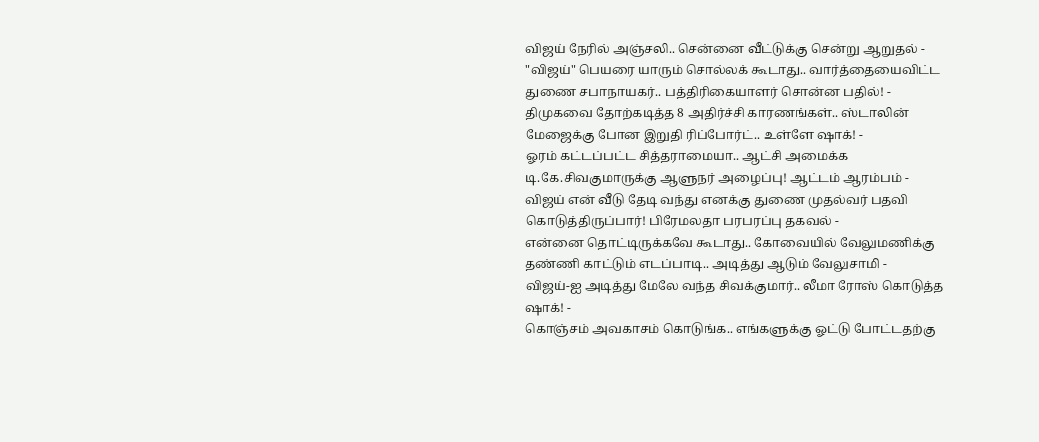விஜய் நேரில் அஞ்சலி.. சென்னை வீட்டுக்கு சென்று ஆறுதல் -
"விஜய்" பெயரை யாரும் சொல்லக் கூடாது.. வார்த்தையைவிட்ட துணை சபாநாயகர்.. பத்திரிகையாளர் சொன்ன பதில்! -
திமுகவை தோற்கடித்த 8 அதிர்ச்சி காரணங்கள்.. ஸ்டாலின் மேஜைக்கு போன இறுதி ரிப்போர்ட்.. உள்ளே ஷாக்! -
ஓரம் கட்டப்பட்ட சித்தராமையா.. ஆட்சி அமைக்க டி.கே.சிவகுமாருக்கு ஆளுநர் அழைப்பு! ஆட்டம் ஆரம்பம் -
விஜய் என் வீடு தேடி வந்து எனக்கு துணை முதல்வர் பதவி கொடுத்திருப்பார்! பிரேமலதா பரபரப்பு தகவல் -
என்னை தொட்டிருக்கவே கூடாது.. கோவையில் வேலுமணிக்கு தண்ணி காட்டும் எடப்பாடி.. அடித்து ஆடும் வேலுசாமி -
விஜய்-ஐ அடித்து மேலே வந்த சிவக்குமார்.. லீமா ரோஸ் கொடுத்த ஷாக்! -
கொஞ்சம் அவகாசம் கொடுங்க.. எங்களுக்கு ஓட்டு போட்டதற்கு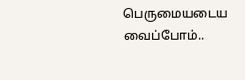பெருமையடைய வைப்போம்..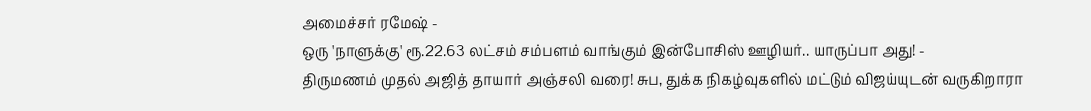அமைச்சர் ரமேஷ் -
ஒரு 'நாளுக்கு' ரூ.22.63 லட்சம் சம்பளம் வாங்கும் இன்போசிஸ் ஊழியர்.. யாருப்பா அது! -
திருமணம் முதல் அஜித் தாயார் அஞ்சலி வரை! சுப, துக்க நிகழ்வுகளில் மட்டும் விஜய்யுடன் வருகிறாரா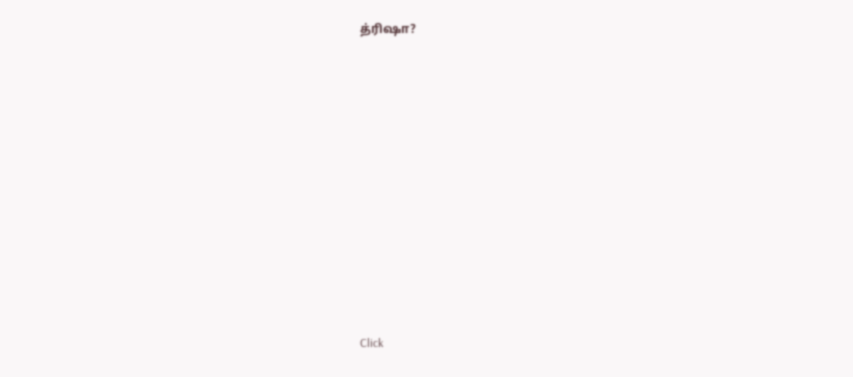த்ரிஷா?












Click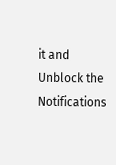it and Unblock the Notifications